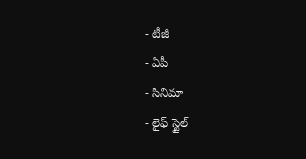- టీజీ
- ఏపీ
- సినిమా
- లైఫ్ స్టైల్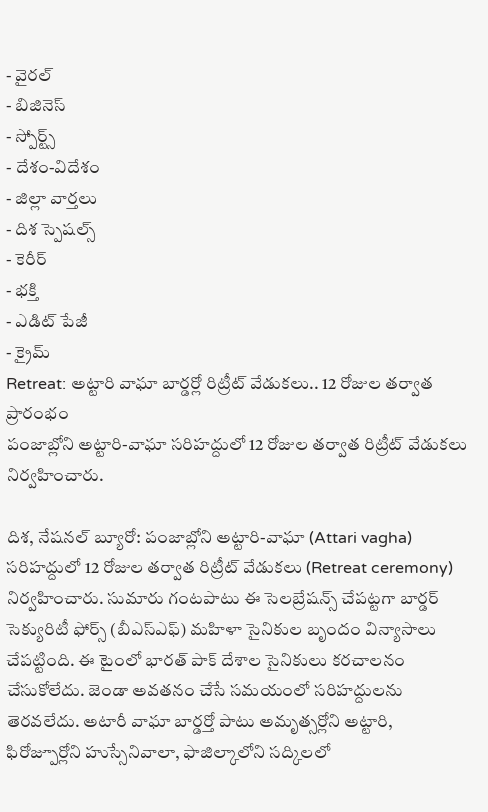- వైరల్
- బిజినెస్
- స్పోర్ట్స్
- దేశం-విదేశం
- జిల్లా వార్తలు
- దిశ స్పెషల్స్
- కెరీర్
- భక్తి
- ఎడిట్ పేజీ
- క్రైమ్
Retreat: అట్టారి వాఘా బార్డర్లో రిట్రీట్ వేడుకలు.. 12 రోజుల తర్వాత ప్రారంభం
పంజాబ్లోని అట్టారి-వాఘా సరిహద్దులో 12 రోజుల తర్వాత రిట్రీట్ వేడుకలు నిర్వహించారు.

దిశ, నేషనల్ బ్యూరో: పంజాబ్లోని అట్టారి-వాఘా (Attari vagha) సరిహద్దులో 12 రోజుల తర్వాత రిట్రీట్ వేడుకలు (Retreat ceremony) నిర్వహించారు. సుమారు గంటపాటు ఈ సెలబ్రేషన్స్ చేపట్టగా బార్డర్ సెక్యురిటీ ఫోర్స్ (బీఎస్ఎఫ్) మహిళా సైనికుల బృందం విన్యాసాలు చేపట్టింది. ఈ టైంలో భారత్ పాక్ దేశాల సైనికులు కరచాలనం చేసుకోలేదు. జెండా అవతనం చేసే సమయంలో సరిహద్దులను తెరవలేదు. అటారీ వాఘా బార్డర్తో పాటు అమృత్సర్లోని అట్టారి, ఫిరోజ్పూర్లోని హుస్సేనివాలా, ఫాజిల్కాలోని సద్కిలలో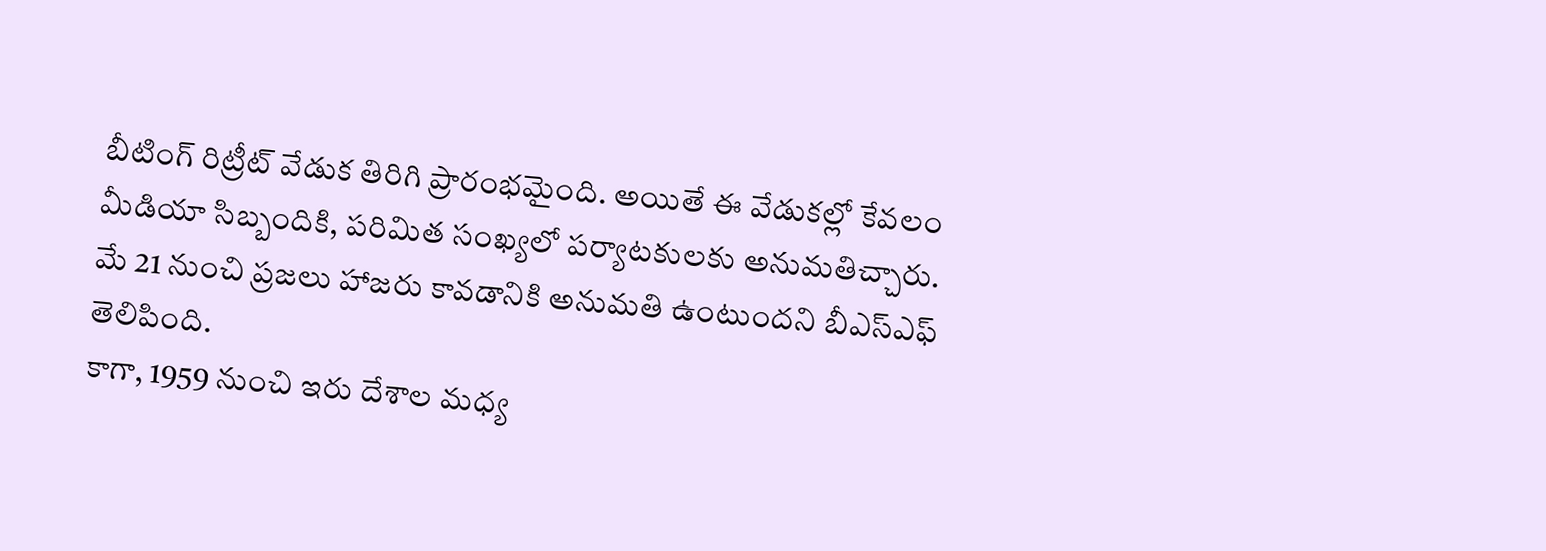బీటింగ్ రిట్రీట్ వేడుక తిరిగి ప్రారంభమైంది. అయితే ఈ వేడుకల్లో కేవలం మీడియా సిబ్బందికి, పరిమిత సంఖ్యలో పర్యాటకులకు అనుమతిచ్చారు. మే 21 నుంచి ప్రజలు హాజరు కావడానికి అనుమతి ఉంటుందని బీఎస్ఎఫ్ తెలిపింది.
కాగా, 1959 నుంచి ఇరు దేశాల మధ్య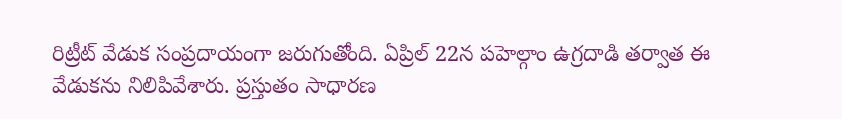రిట్రీట్ వేడుక సంప్రదాయంగా జరుగుతోంది. ఏప్రిల్ 22న పహెల్గాం ఉగ్రదాడి తర్వాత ఈ వేడుకను నిలిపివేశారు. ప్రస్తుతం సాధారణ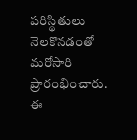పరిస్థితులు నెలకొనడంతో మరోసారి ప్రారంభించారు. ఈ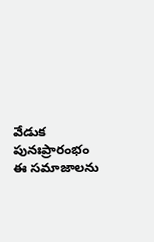వేడుక పునఃప్రారంభం ఈ సమాజాలను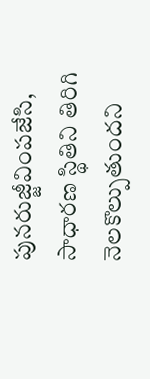పునరుజ్జీవింపజేసి, సాధారణ స్థితిని తిరిగి నెలకొల్పుతుందని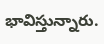భావిస్తున్నారు.